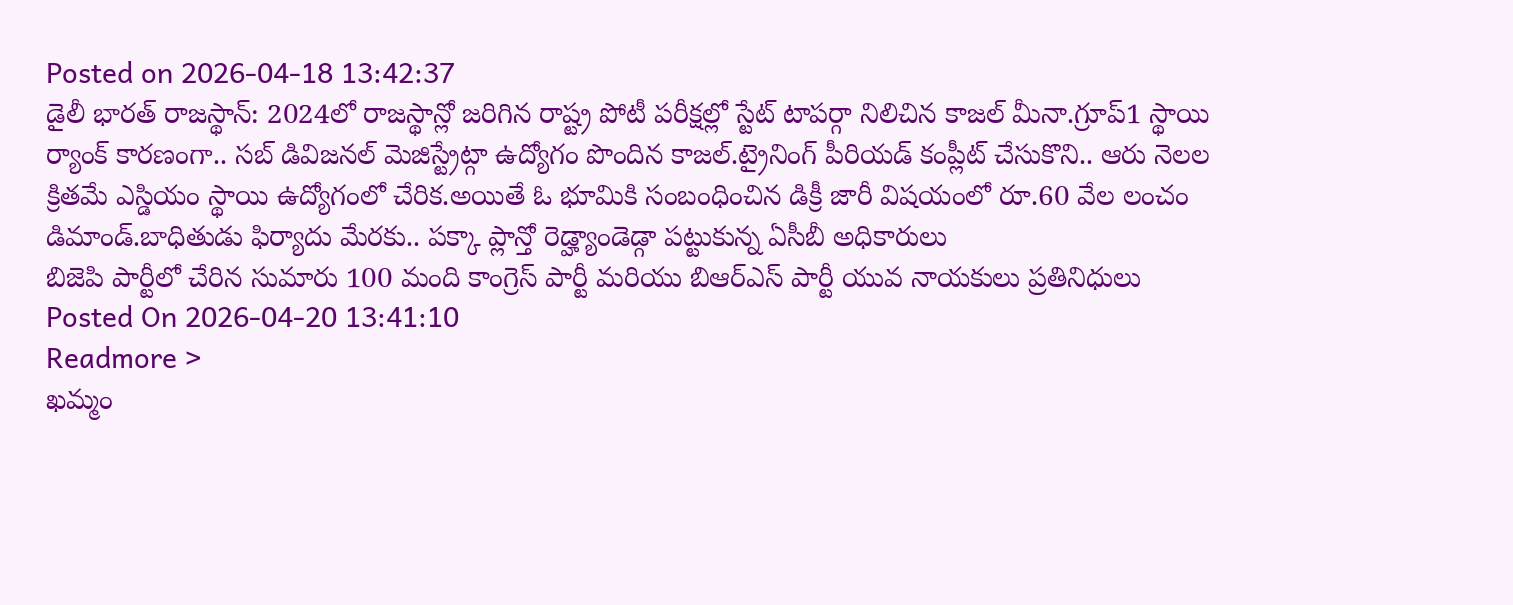Posted on 2026-04-18 13:42:37
డైలీ భారత్ రాజస్థాన్: 2024లో రాజస్థాన్లో జరిగిన రాష్ట్ర పోటీ పరీక్షల్లో స్టేట్ టాపర్గా నిలిచిన కాజల్ మీనా.గ్రూప్1 స్థాయి ర్యాంక్ కారణంగా.. సబ్ డివిజనల్ మెజిస్ట్రేట్గా ఉద్యోగం పొందిన కాజల్.ట్రైనింగ్ పీరియడ్ కంప్లీట్ చేసుకొని.. ఆరు నెలల క్రితమే ఎస్డియం స్థాయి ఉద్యోగంలో చేరిక.అయితే ఓ భూమికి సంబంధించిన డిక్రీ జారీ విషయంలో రూ.60 వేల లంచం డిమాండ్.బాధితుడు ఫిర్యాదు మేరకు.. పక్కా ప్లాన్తో రెడ్హ్యాండెడ్గా పట్టుకున్న ఏసీబీ అధికారులు
బిజెపి పార్టీలో చేరిన సుమారు 100 మంది కాంగ్రెస్ పార్టీ మరియు బిఆర్ఎస్ పార్టీ యువ నాయకులు ప్రతినిధులు
Posted On 2026-04-20 13:41:10
Readmore >
ఖమ్మం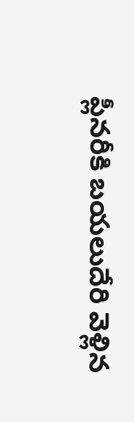ప్లీనరీకి బయలుదేరి వెళ్లిన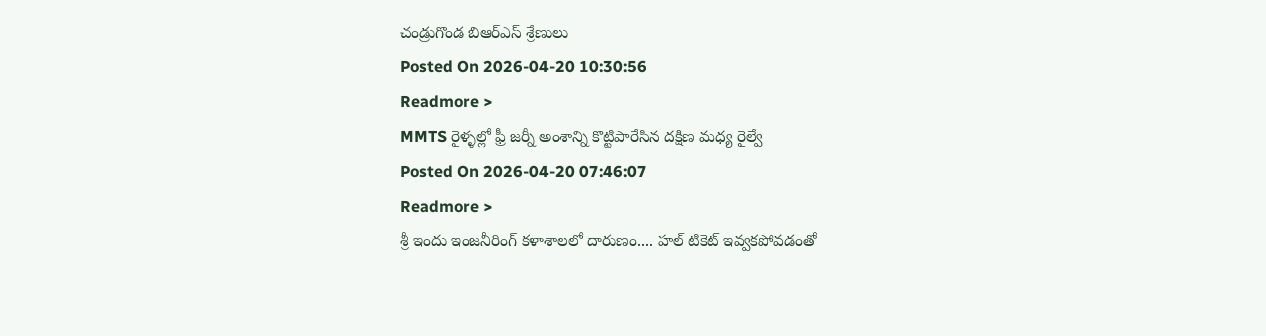చండ్రుగొండ బిఆర్ఎస్ శ్రేణులు
Posted On 2026-04-20 10:30:56
Readmore >
MMTS రైళ్ళల్లో ఫ్రీ జర్నీ అంశాన్ని కొట్టిపారేసిన దక్షిణ మధ్య రైల్వే
Posted On 2026-04-20 07:46:07
Readmore >
శ్రీ ఇందు ఇంజనీరింగ్ కళాశాలలో దారుణం.... హల్ టికెట్ ఇవ్వకపోవడంతో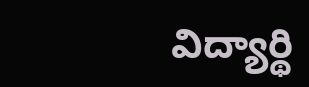విద్యార్థి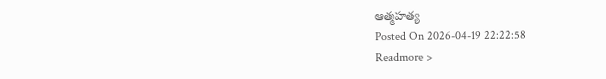ఆత్మహత్య
Posted On 2026-04-19 22:22:58
Readmore >